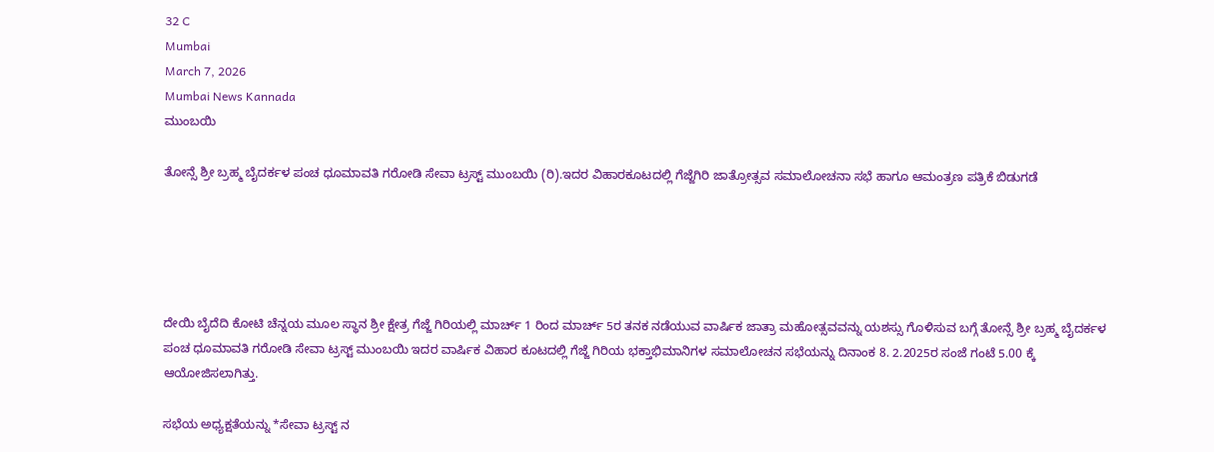32 C
Mumbai
March 7, 2026
Mumbai News Kannada
ಮುಂಬಯಿ

ತೋನ್ಸೆ ಶ್ರೀ ಬ್ರಹ್ಮ ಬೈದರ್ಕಳ ಪಂಚ ಧೂಮಾವತಿ ಗರೋಡಿ ಸೇವಾ ಟ್ರಸ್ಟ್ ಮುಂಬಯಿ (ರಿ).ಇದರ ವಿಹಾರಕೂಟದಲ್ಲಿ ಗೆಜ್ಜೆಗಿರಿ ಜಾತ್ರೋತ್ಸವ ಸಮಾಲೋಚನಾ ಸಭೆ ಹಾಗೂ ಆಮಂತ್ರಣ ಪತ್ರಿಕೆ ಬಿಡುಗಡೆ





ದೇಯಿ ಬೈದೆದಿ ಕೋಟಿ ಚೆನ್ನಯ ಮೂಲ ಸ್ಥಾನ ಶ್ರೀ ಕ್ಷೇತ್ರ ಗೆಜ್ಜೆ ಗಿರಿಯಲ್ಲಿ ಮಾರ್ಚ್ 1 ರಿಂದ ಮಾರ್ಚ್ 5ರ ತನಕ ನಡೆಯುವ ವಾರ್ಷಿಕ ಜಾತ್ರಾ ಮಹೋತ್ಸವವನ್ನು ಯಶಸ್ಸು ಗೊಳಿಸುವ ಬಗ್ಗೆ ತೋನ್ಸೆ ಶ್ರೀ ಬ್ರಹ್ಮ ಬೈದರ್ಕಳ ಪಂಚ ಧೂಮಾವತಿ ಗರೋಡಿ ಸೇವಾ ಟ್ರಸ್ಟ್ ಮುಂಬಯಿ ಇದರ ವಾರ್ಷಿಕ ವಿಹಾರ ಕೂಟದಲ್ಲಿ ಗೆಜ್ಜೆ ಗಿರಿಯ ಭಕ್ತಾಭಿಮಾನಿಗಳ ಸಮಾಲೋಚನ ಸಭೆಯನ್ನು ದಿನಾಂಕ 8. 2.2025ರ ಸಂಜೆ ಗಂಟೆ 5.00 ಕ್ಕೆ ಆಯೋಜಿಸಲಾಗಿತ್ತು.

ಸಭೆಯ ಅಧ್ಯಕ್ಷತೆಯನ್ನು *ಸೇವಾ ಟ್ರಸ್ಟ್ ನ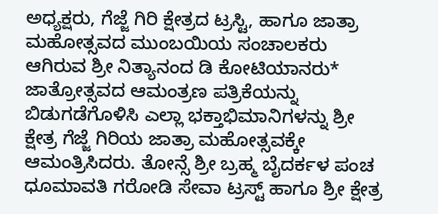ಅಧ್ಯಕ್ಷರು, ಗೆಜ್ಜೆ ಗಿರಿ ಕ್ಷೇತ್ರದ ಟ್ರಸ್ಟಿ, ಹಾಗೂ ಜಾತ್ರಾ ಮಹೋತ್ಸವದ ಮುಂಬಯಿಯ ಸಂಚಾಲಕರು ಆಗಿರುವ ಶ್ರೀ ನಿತ್ಯಾನಂದ ಡಿ ಕೋಟಿಯಾನರು* ಜಾತ್ರೋತ್ಸವದ ಆಮಂತ್ರಣ ಪತ್ರಿಕೆಯನ್ನು ಬಿಡುಗಡೆಗೊಳಿಸಿ ಎಲ್ಲಾ ಭಕ್ತಾಭಿಮಾನಿಗಳನ್ನು ಶ್ರೀ ಕ್ಷೇತ್ರ ಗೆಜ್ಜೆ ಗಿರಿಯ ಜಾತ್ರಾ ಮಹೋತ್ಸವಕ್ಕೇ ಆಮಂತ್ರಿಸಿದರು. ತೋನ್ಸೆ ಶ್ರೀ ಬ್ರಹ್ಮ ಬೈದರ್ಕಳ ಪಂಚ ಧೂಮಾವತಿ ಗರೋಡಿ ಸೇವಾ ಟ್ರಸ್ಟ್ ಹಾಗೂ ಶ್ರೀ ಕ್ಷೇತ್ರ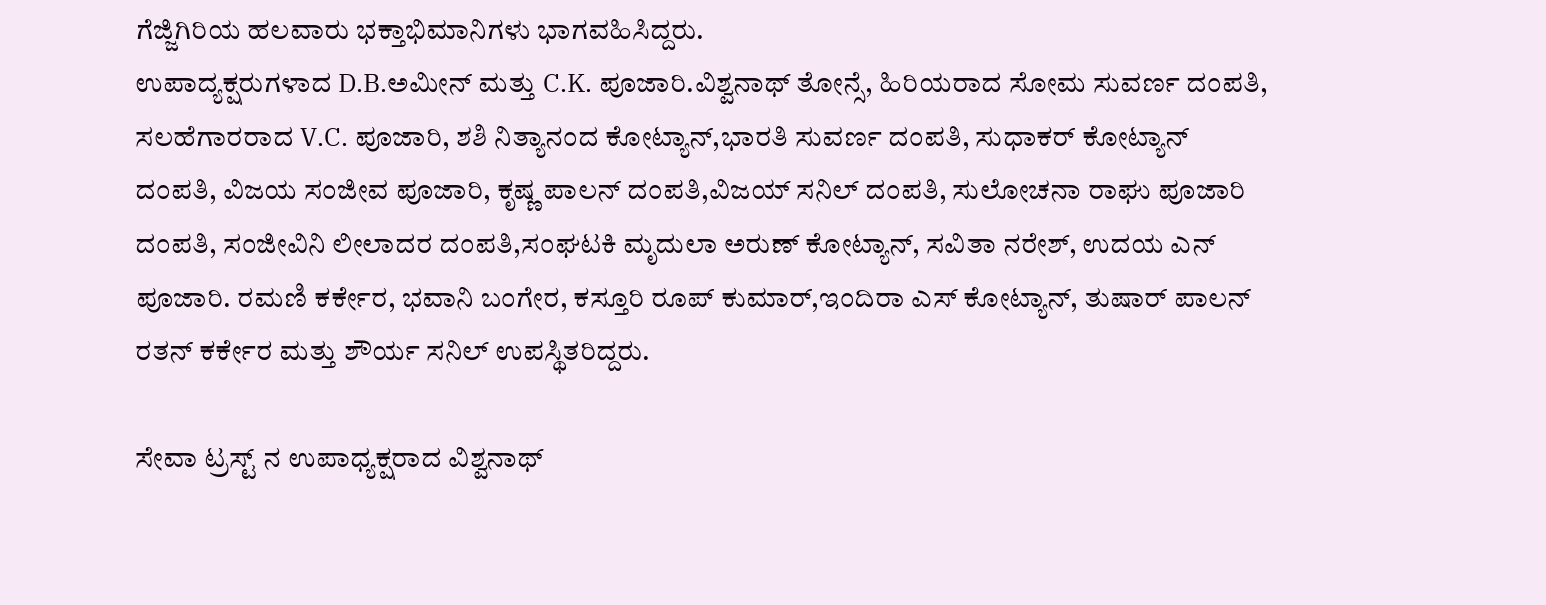ಗೆಜ್ಜಿಗಿರಿಯ ಹಲವಾರು ಭಕ್ತಾಭಿಮಾನಿಗಳು ಭಾಗವಹಿಸಿದ್ದರು.
ಉಪಾದ್ಯಕ್ಷರುಗಳಾದ D.B.ಅಮೀನ್ ಮತ್ತು C.K. ಪೂಜಾರಿ.ವಿಶ್ವನಾಥ್ ತೋನ್ಸೆ, ಹಿರಿಯರಾದ ಸೋಮ ಸುವರ್ಣ ದಂಪತಿ, ಸಲಹೆಗಾರರಾದ V.C. ಪೂಜಾರಿ, ಶಶಿ ನಿತ್ಯಾನಂದ ಕೋಟ್ಯಾನ್,ಭಾರತಿ ಸುವರ್ಣ ದಂಪತಿ, ಸುಧಾಕರ್ ಕೋಟ್ಯಾನ್ ದಂಪತಿ, ವಿಜಯ ಸಂಜೀವ ಪೂಜಾರಿ, ಕೃಷ್ಣ ಪಾಲನ್ ದಂಪತಿ,ವಿಜಯ್ ಸನಿಲ್ ದಂಪತಿ, ಸುಲೋಚನಾ ರಾಘು ಪೂಜಾರಿ ದಂಪತಿ, ಸಂಜೀವಿನಿ ಲೀಲಾದರ ದಂಪತಿ,ಸಂಘಟಕಿ ಮೃದುಲಾ ಅರುಣ್ ಕೋಟ್ಯಾನ್, ಸವಿತಾ ನರೇಶ್, ಉದಯ ಎನ್ ಪೂಜಾರಿ. ರಮಣಿ ಕರ್ಕೇರ, ಭವಾನಿ ಬಂಗೇರ, ಕಸ್ತೂರಿ ರೂಪ್ ಕುಮಾರ್,ಇಂದಿರಾ ಎಸ್ ಕೋಟ್ಯಾನ್, ತುಷಾರ್ ಪಾಲನ್ ರತನ್ ಕರ್ಕೇರ ಮತ್ತು ಶೌರ್ಯ ಸನಿಲ್ ಉಪಸ್ಥಿತರಿದ್ದರು.

ಸೇವಾ ಟ್ರಸ್ಟ್ ನ ಉಪಾಧ್ಯಕ್ಷರಾದ ವಿಶ್ವನಾಥ್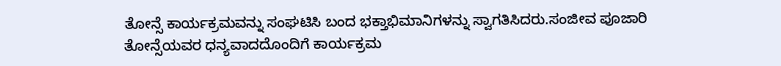ತೋನ್ಸೆ ಕಾರ್ಯಕ್ರಮವನ್ನು ಸಂಘಟಿಸಿ ಬಂದ ಭಕ್ತಾಭಿಮಾನಿಗಳನ್ನು ಸ್ವಾಗತಿಸಿದರು.ಸಂಜೀವ ಪೂಜಾರಿ ತೋನ್ಸೆಯವರ ಧನ್ಯವಾದದೊಂದಿಗೆ ಕಾರ್ಯಕ್ರಮ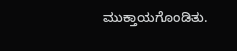ಮುಕ್ತಾಯಗೊಂಡಿತು.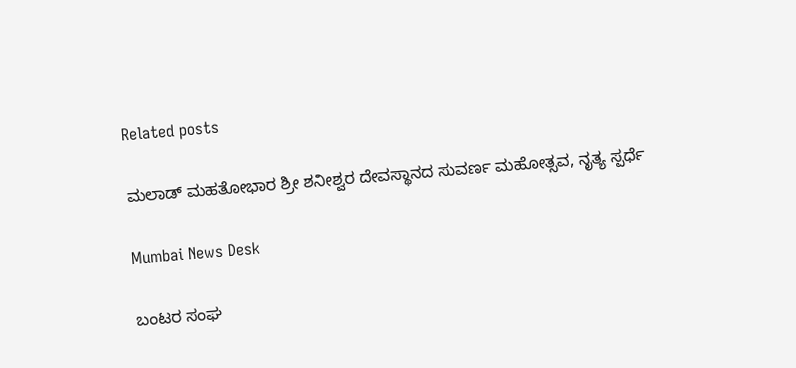Related posts

ಮಲಾಡ್ ಮಹತೋಭಾರ ಶ್ರೀ ಶನೀಶ್ವರ ದೇವಸ್ಥಾನದ ಸುವರ್ಣ ಮಹೋತ್ಸವ, ನೃತ್ಯ ಸ್ಪರ್ಧೆ

Mumbai News Desk

ಬಂಟರ ಸಂಘ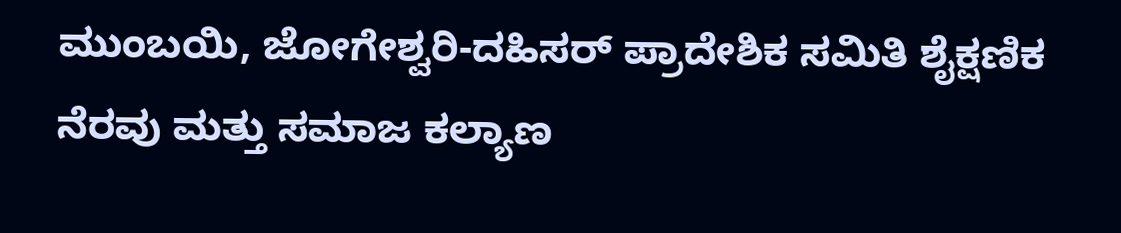ಮುಂಬಯಿ, ಜೋಗೇಶ್ವರಿ-ದಹಿಸರ್ ಪ್ರಾದೇಶಿಕ ಸಮಿತಿ ಶೈಕ್ಷಣಿಕ ನೆರವು ಮತ್ತು ಸಮಾಜ ಕಲ್ಯಾಣ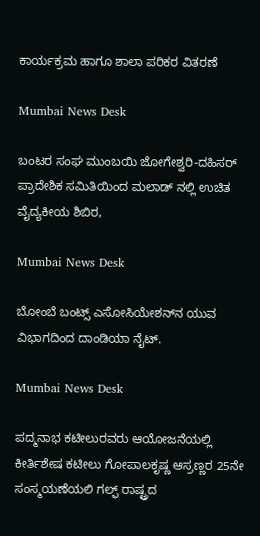ಕಾರ್ಯಕ್ರಮ ಹಾಗೂ ಶಾಲಾ ಪರಿಕರ ವಿತರಣೆ

Mumbai News Desk

ಬಂಟರ ಸಂಘ ಮುಂಬಯಿ ಜೋಗೇಶ್ವರಿ-ದಹಿಸರ್ ಪ್ರಾದೇಶಿಕ ಸಮಿತಿಯಿಂದ ಮಲಾಡ್ ನಲ್ಲಿ ಉಚಿತ ವೈದ್ಯಕೀಯ ಶಿಬಿರ,

Mumbai News Desk

ಬೋಂಬೆ ಬಂಟ್ಸ್ ಎಸೋಸಿಯೇಶನ್‌ನ ಯುವ ವಿಭಾಗದಿಂದ ದಾಂಡಿಯಾ ನೈಟ್.

Mumbai News Desk

ಪದ್ಮನಾಭ ಕಟೀಲುರವರು ಆಯೋಜನೆಯಲ್ಲಿ  ಕೀರ್ತಿಶೇಷ ಕಟೀಲು ಗೋಪಾಲಕೃಷ್ಣ ಆಸ್ರಣ್ಣರ 25ನೇ ಸಂಸ್ಮಯಣೆಯಲಿ ಗಲ್ಫ್ ರಾಷ್ಟ್ರದ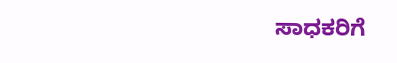ಸಾಧಕರಿಗೆ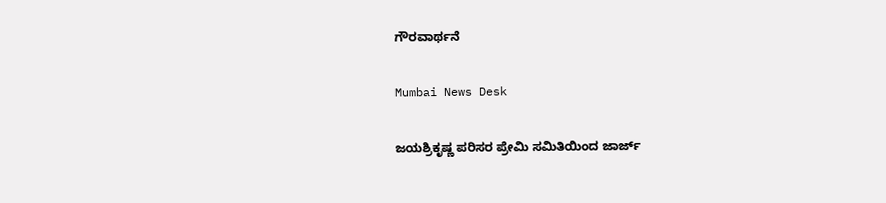ಗೌರವಾರ್ಥನೆ

Mumbai News Desk

ಜಯಶ್ರಿಕೃಷ್ಣ ಪರಿಸರ ಪ್ರೇಮಿ ಸಮಿತಿಯಿಂದ ಜಾರ್ಜ್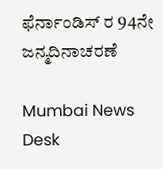ಫೆರ್ನಾಂಡಿಸ್ ರ 94ನೇ ಜನ್ಮದಿನಾಚರಣೆ

Mumbai News Desk